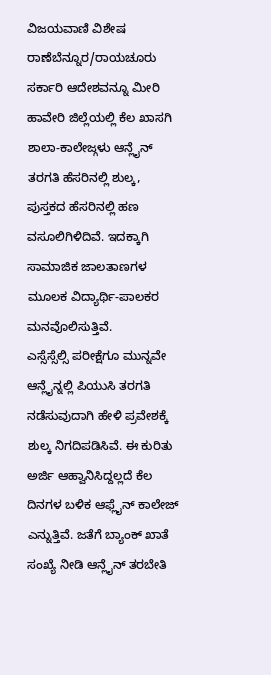ವಿಜಯವಾಣಿ ವಿಶೇಷ ರಾಣೆಬೆನ್ನೂರ/ರಾಯಚೂರು
ಸರ್ಕಾರಿ ಆದೇಶವನ್ನೂ ಮೀರಿ ಹಾವೇರಿ ಜಿಲ್ಲೆಯಲ್ಲಿ ಕೆಲ ಖಾಸಗಿ ಶಾಲಾ-ಕಾಲೇಜ್ಗಳು ಆನ್ಲೈನ್ ತರಗತಿ ಹೆಸರಿನಲ್ಲಿ ಶುಲ್ಕ, ಪುಸ್ತಕದ ಹೆಸರಿನಲ್ಲಿ ಹಣ ವಸೂಲಿಗಿಳಿದಿವೆ. ಇದಕ್ಕಾಗಿ ಸಾಮಾಜಿಕ ಜಾಲತಾಣಗಳ ಮೂಲಕ ವಿದ್ಯಾರ್ಥಿ-ಪಾಲಕರ ಮನವೊಲಿಸುತ್ತಿವೆ.
ಎಸ್ಸೆಸ್ಸೆಲ್ಸಿ ಪರೀಕ್ಷೆಗೂ ಮುನ್ನವೇ ಆನ್ಲೈನ್ನಲ್ಲಿ ಪಿಯುಸಿ ತರಗತಿ ನಡೆಸುವುದಾಗಿ ಹೇಳಿ ಪ್ರವೇಶಕ್ಕೆ ಶುಲ್ಕ ನಿಗದಿಪಡಿಸಿವೆ. ಈ ಕುರಿತು ಅರ್ಜಿ ಆಹ್ವಾನಿಸಿದ್ದಲ್ಲದೆ ಕೆಲ ದಿನಗಳ ಬಳಿಕ ಆಫ್ಲೈನ್ ಕಾಲೇಜ್ ಎನ್ನುತ್ತಿವೆ. ಜತೆಗೆ ಬ್ಯಾಂಕ್ ಖಾತೆ ಸಂಖ್ಯೆ ನೀಡಿ ಆನ್ಲೈನ್ ತರಬೇತಿ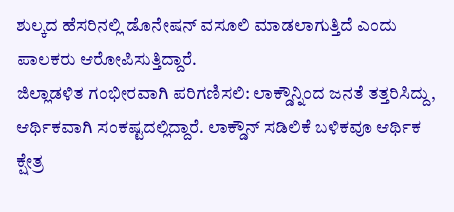ಶುಲ್ಕದ ಹೆಸರಿನಲ್ಲಿ ಡೊನೇಷನ್ ವಸೂಲಿ ಮಾಡಲಾಗುತ್ತಿದೆ ಎಂದು ಪಾಲಕರು ಆರೋಪಿಸುತ್ತಿದ್ದಾರೆ.
ಜಿಲ್ಲಾಡಳಿತ ಗಂಭೀರವಾಗಿ ಪರಿಗಣಿಸಲಿ: ಲಾಕ್ಡೌನ್ನಿಂದ ಜನತೆ ತತ್ತರಿಸಿದ್ದು, ಆರ್ಥಿಕವಾಗಿ ಸಂಕಷ್ಟದಲ್ಲಿದ್ದಾರೆ. ಲಾಕ್ಡೌನ್ ಸಡಿಲಿಕೆ ಬಳಿಕವೂ ಆರ್ಥಿಕ ಕ್ಷೇತ್ರ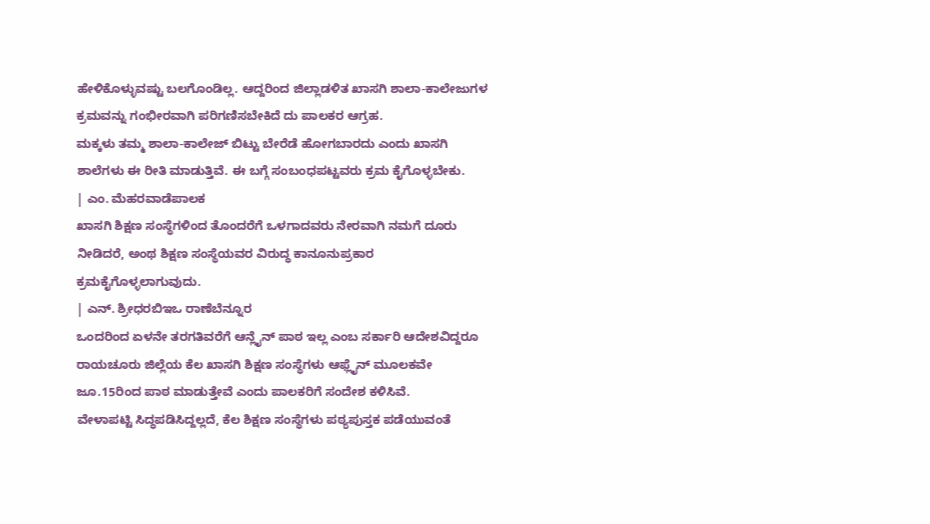ಹೇಳಿಕೊಳ್ಳುವಷ್ಟು ಬಲಗೊಂಡಿಲ್ಲ. ಆದ್ದರಿಂದ ಜಿಲ್ಲಾಡಳಿತ ಖಾಸಗಿ ಶಾಲಾ-ಕಾಲೇಜುಗಳ ಕ್ರಮವನ್ನು ಗಂಭೀರವಾಗಿ ಪರಿಗಣಿಸಬೇಕಿದೆ ದು ಪಾಲಕರ ಆಗ್ರಹ.
ಮಕ್ಕಳು ತಮ್ಮ ಶಾಲಾ-ಕಾಲೇಜ್ ಬಿಟ್ಟು ಬೇರೆಡೆ ಹೋಗಬಾರದು ಎಂದು ಖಾಸಗಿ ಶಾಲೆಗಳು ಈ ರೀತಿ ಮಾಡುತ್ತಿವೆ. ಈ ಬಗ್ಗೆ ಸಂಬಂಧಪಟ್ಟವರು ಕ್ರಮ ಕೈಗೊಳ್ಳಬೇಕು.
| ಎಂ. ಮೆಹರವಾಡೆಪಾಲಕ
ಖಾಸಗಿ ಶಿಕ್ಷಣ ಸಂಸ್ಥೆಗಳಿಂದ ತೊಂದರೆಗೆ ಒಳಗಾದವರು ನೇರವಾಗಿ ನಮಗೆ ದೂರು ನೀಡಿದರೆ, ಅಂಥ ಶಿಕ್ಷಣ ಸಂಸ್ಥೆಯವರ ವಿರುದ್ಧ ಕಾನೂನುಪ್ರಕಾರ ಕ್ರಮಕೈಗೊಳ್ಳಲಾಗುವುದು.
| ಎನ್. ಶ್ರೀಧರಬಿಇಒ ರಾಣೆಬೆನ್ನೂರ
ಒಂದರಿಂದ ಏಳನೇ ತರಗತಿವರೆಗೆ ಆನ್ಲೈನ್ ಪಾಠ ಇಲ್ಲ ಎಂಬ ಸರ್ಕಾರಿ ಆದೇಶವಿದ್ದರೂ ರಾಯಚೂರು ಜಿಲ್ಲೆಯ ಕೆಲ ಖಾಸಗಿ ಶಿಕ್ಷಣ ಸಂಸ್ಥೆಗಳು ಆಫ್ಲೈನ್ ಮೂಲಕವೇ ಜೂ.15ರಿಂದ ಪಾಠ ಮಾಡುತ್ತೇವೆ ಎಂದು ಪಾಲಕರಿಗೆ ಸಂದೇಶ ಕಳಿಸಿವೆ.
ವೇಳಾಪಟ್ಟಿ ಸಿದ್ಧಪಡಿಸಿದ್ದಲ್ಲದೆ, ಕೆಲ ಶಿಕ್ಷಣ ಸಂಸ್ಥೆಗಳು ಪಠ್ಯಪುಸ್ತಕ ಪಡೆಯುವಂತೆ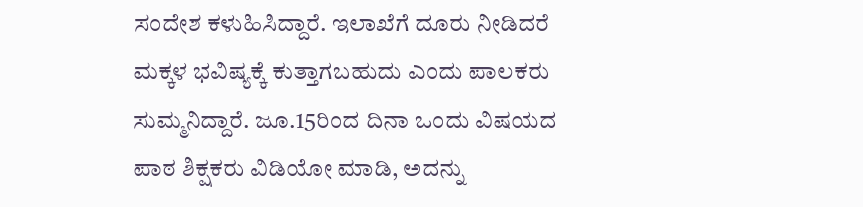ಸಂದೇಶ ಕಳುಹಿಸಿದ್ದಾರೆ. ಇಲಾಖೆಗೆ ದೂರು ನೀಡಿದರೆ ಮಕ್ಕಳ ಭವಿಷ್ಯಕ್ಕೆ ಕುತ್ತಾಗಬಹುದು ಎಂದು ಪಾಲಕರು ಸುಮ್ಮನಿದ್ದಾರೆ. ಜೂ.15ರಿಂದ ದಿನಾ ಒಂದು ವಿಷಯದ ಪಾಠ ಶಿಕ್ಷಕರು ವಿಡಿಯೋ ಮಾಡಿ, ಅದನ್ನು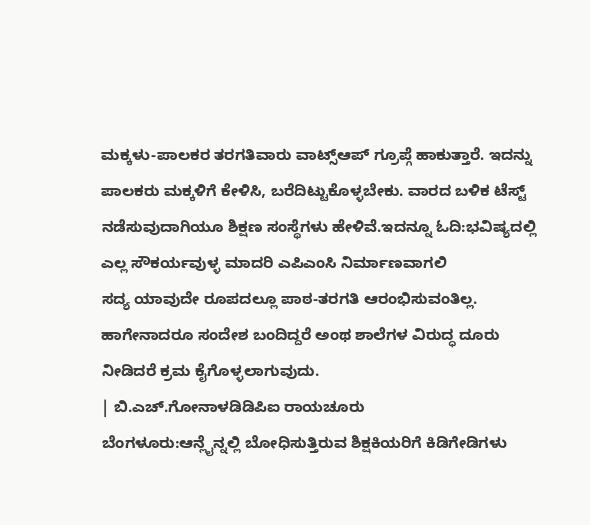ಮಕ್ಕಳು-ಪಾಲಕರ ತರಗತಿವಾರು ವಾಟ್ಸ್ಆಪ್ ಗ್ರೂಪ್ಗೆ ಹಾಕುತ್ತಾರೆ. ಇದನ್ನು ಪಾಲಕರು ಮಕ್ಕಳಿಗೆ ಕೇಳಿಸಿ, ಬರೆದಿಟ್ಟುಕೊಳ್ಳಬೇಕು. ವಾರದ ಬಳಿಕ ಟೆಸ್ಟ್ ನಡೆಸುವುದಾಗಿಯೂ ಶಿಕ್ಷಣ ಸಂಸ್ಥೆಗಳು ಹೇಳಿವೆ.ಇದನ್ನೂ ಓದಿ:ಭವಿಷ್ಯದಲ್ಲಿ ಎಲ್ಲ ಸೌಕರ್ಯವುಳ್ಳ ಮಾದರಿ ಎಪಿಎಂಸಿ ನಿರ್ಮಾಣವಾಗಲಿ
ಸದ್ಯ ಯಾವುದೇ ರೂಪದಲ್ಲೂ ಪಾಠ-ತರಗತಿ ಆರಂಭಿಸುವಂತಿಲ್ಲ. ಹಾಗೇನಾದರೂ ಸಂದೇಶ ಬಂದಿದ್ದರೆ ಅಂಥ ಶಾಲೆಗಳ ವಿರುದ್ಧ ದೂರು ನೀಡಿದರೆ ಕ್ರಮ ಕೈಗೊಳ್ಳಲಾಗುವುದು.
| ಬಿ.ಎಚ್.ಗೋನಾಳಡಿಡಿಪಿಐ ರಾಯಚೂರು
ಬೆಂಗಳೂರು:ಆನ್ಲೈನ್ನಲ್ಲಿ ಬೋಧಿಸುತ್ತಿರುವ ಶಿಕ್ಷಕಿಯರಿಗೆ ಕಿಡಿಗೇಡಿಗಳು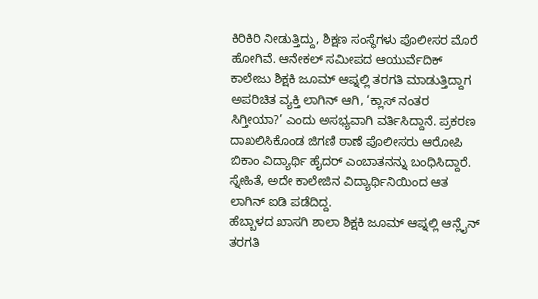ಕಿರಿಕಿರಿ ನೀಡುತ್ತಿದ್ದು, ಶಿಕ್ಷಣ ಸಂಸ್ಥೆಗಳು ಪೊಲೀಸರ ಮೊರೆ ಹೋಗಿವೆ. ಆನೇಕಲ್ ಸಮೀಪದ ಆಯುರ್ವೆದಿಕ್ ಕಾಲೇಜು ಶಿಕ್ಷಕಿ ಜೂಮ್ ಆಪ್ನಲ್ಲಿ ತರಗತಿ ಮಾಡುತ್ತಿದ್ದಾಗ ಅಪರಿಚಿತ ವ್ಯಕ್ತಿ ಲಾಗಿನ್ ಆಗಿ, ‘ಕ್ಲಾಸ್ ನಂತರ ಸಿಗ್ತೀಯಾ?’ ಎಂದು ಅಸಭ್ಯವಾಗಿ ವರ್ತಿಸಿದ್ದಾನೆ. ಪ್ರಕರಣ ದಾಖಲಿಸಿಕೊಂಡ ಜಿಗಣಿ ಠಾಣೆ ಪೊಲೀಸರು ಆರೋಪಿ ಬಿಕಾಂ ವಿದ್ಯಾರ್ಥಿ ಹೈದರ್ ಎಂಬಾತನನ್ನು ಬಂಧಿಸಿದ್ದಾರೆ. ಸ್ನೇಹಿತೆ, ಅದೇ ಕಾಲೇಜಿನ ವಿದ್ಯಾರ್ಥಿನಿಯಿಂದ ಆತ ಲಾಗಿನ್ ಐಡಿ ಪಡೆದಿದ್ದ.
ಹೆಬ್ಬಾಳದ ಖಾಸಗಿ ಶಾಲಾ ಶಿಕ್ಷಕಿ ಜೂಮ್ ಆಪ್ನಲ್ಲಿ ಆನ್ಲೈನ್ ತರಗತಿ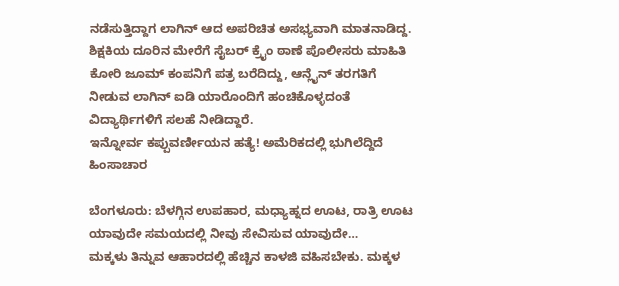ನಡೆಸುತ್ತಿದ್ದಾಗ ಲಾಗಿನ್ ಆದ ಅಪರಿಚಿತ ಅಸಭ್ಯವಾಗಿ ಮಾತನಾಡಿದ್ದ. ಶಿಕ್ಷಕಿಯ ದೂರಿನ ಮೇರೆಗೆ ಸೈಬರ್ ಕ್ರೖೆಂ ಠಾಣೆ ಪೊಲೀಸರು ಮಾಹಿತಿ ಕೋರಿ ಜೂಮ್ ಕಂಪನಿಗೆ ಪತ್ರ ಬರೆದಿದ್ದು, ಆನ್ಲೈನ್ ತರಗತಿಗೆ ನೀಡುವ ಲಾಗಿನ್ ಐಡಿ ಯಾರೊಂದಿಗೆ ಹಂಚಿಕೊಳ್ಳದಂತೆ ವಿದ್ಯಾರ್ಥಿಗಳಿಗೆ ಸಲಹೆ ನೀಡಿದ್ದಾರೆ.
ಇನ್ನೋರ್ವ ಕಪ್ಪುವರ್ಣೀಯನ ಹತ್ಯೆ! ಅಮೆರಿಕದಲ್ಲಿ ಭುಗಿಲೆದ್ದಿದೆ ಹಿಂಸಾಚಾರ

ಬೆಂಗಳೂರು: ಬೆಳಗ್ಗಿನ ಉಪಹಾರ, ಮಧ್ಯಾಹ್ನದ ಊಟ, ರಾತ್ರಿ ಊಟ ಯಾವುದೇ ಸಮಯದಲ್ಲಿ ನೀವು ಸೇವಿಸುವ ಯಾವುದೇ…
ಮಕ್ಕಳು ತಿನ್ನುವ ಆಹಾರದಲ್ಲಿ ಹೆಚ್ಚಿನ ಕಾಳಜಿ ವಹಿಸಬೇಕು. ಮಕ್ಕಳ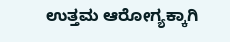ಉತ್ತಮ ಆರೋಗ್ಯಕ್ಕಾಗಿ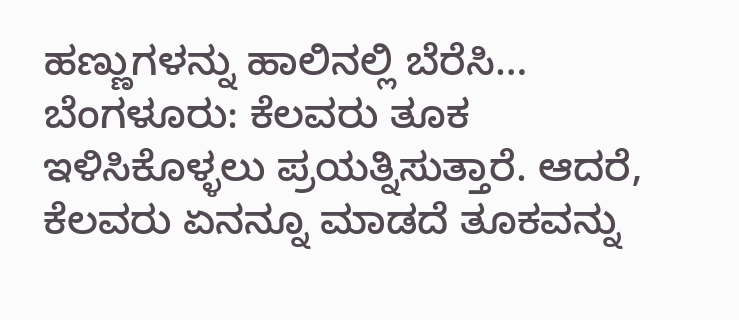ಹಣ್ಣುಗಳನ್ನು ಹಾಲಿನಲ್ಲಿ ಬೆರೆಸಿ…
ಬೆಂಗಳೂರು: ಕೆಲವರು ತೂಕ ಇಳಿಸಿಕೊಳ್ಳಲು ಪ್ರಯತ್ನಿಸುತ್ತಾರೆ. ಆದರೆ, ಕೆಲವರು ಏನನ್ನೂ ಮಾಡದೆ ತೂಕವನ್ನು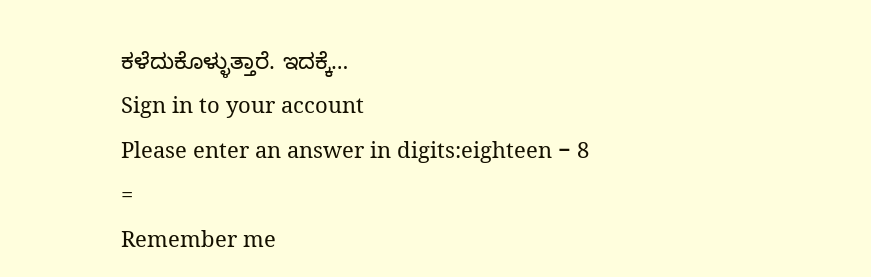ಕಳೆದುಕೊಳ್ಳುತ್ತಾರೆ. ಇದಕ್ಕೆ…
Sign in to your account
Please enter an answer in digits:eighteen − 8 =
Remember me